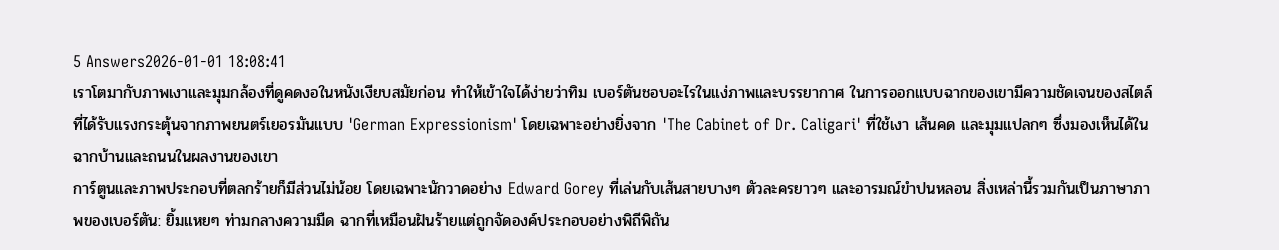5 Answers2026-01-01 18:08:41
เราโตมากับภาพเงาและมุมกล้องที่ดูคดงอในหนังเงียบสมัยก่อน ทำให้เข้าใจได้ง่ายว่าทิม เบอร์ตันชอบอะไรในแง่ภาพและบรรยากาศ ในการออกแบบฉากของเขามีความชัดเจนของสไตล์ที่ได้รับแรงกระตุ้นจากภาพยนตร์เยอรมันแบบ 'German Expressionism' โดยเฉพาะอย่างยิ่งจาก 'The Cabinet of Dr. Caligari' ที่ใช้เงา เส้นคด และมุมแปลกๆ ซึ่งมองเห็นได้ในฉากบ้านและถนนในผลงานของเขา
การ์ตูนและภาพประกอบที่ตลกร้ายก็มีส่วนไม่น้อย โดยเฉพาะนักวาดอย่าง Edward Gorey ที่เล่นกับเส้นสายบางๆ ตัวละครยาวๆ และอารมณ์ขำปนหลอน สิ่งเหล่านี้รวมกันเป็นภาษาภาพของเบอร์ตัน: ยิ้มแหยๆ ท่ามกลางความมืด ฉากที่เหมือนฝันร้ายแต่ถูกจัดองค์ประกอบอย่างพิถีพิถัน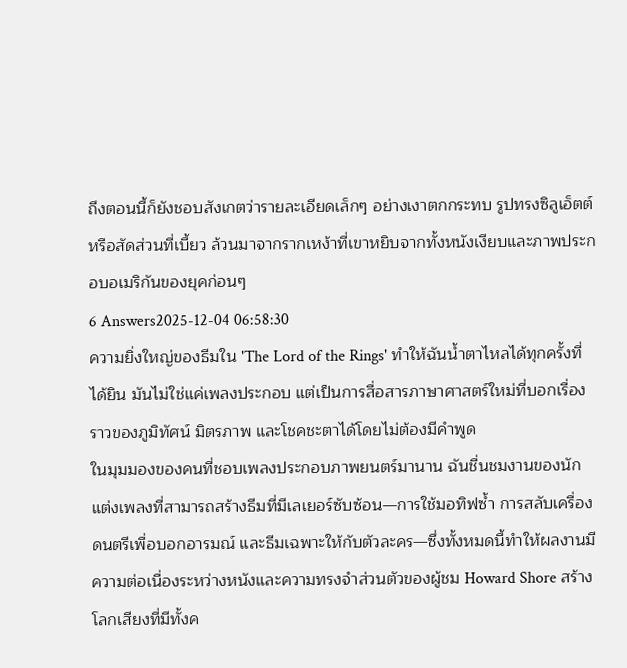ถึงตอนนี้ก็ยังชอบสังเกตว่ารายละเอียดเล็กๆ อย่างเงาตกกระทบ รูปทรงซิลูเอ็ตต์ หรือสัดส่วนที่เบี้ยว ล้วนมาจากรากเหง้าที่เขาหยิบจากทั้งหนังเงียบและภาพประกอบอเมริกันของยุคก่อนๆ
6 Answers2025-12-04 06:58:30
ความยิ่งใหญ่ของธีมใน 'The Lord of the Rings' ทำให้ฉันน้ำตาไหลได้ทุกครั้งที่ได้ยิน มันไม่ใช่แค่เพลงประกอบ แต่เป็นการสื่อสารภาษาศาสตร์ใหม่ที่บอกเรื่องราวของภูมิทัศน์ มิตรภาพ และโชคชะตาได้โดยไม่ต้องมีคำพูด
ในมุมมองของคนที่ชอบเพลงประกอบภาพยนตร์มานาน ฉันชื่นชมงานของนักแต่งเพลงที่สามารถสร้างธีมที่มีเลเยอร์ซับซ้อน—การใช้มอทิฟซ้ำ การสลับเครื่องดนตรีเพื่อบอกอารมณ์ และธีมเฉพาะให้กับตัวละคร—ซึ่งทั้งหมดนี้ทำให้ผลงานมีความต่อเนื่องระหว่างหนังและความทรงจำส่วนตัวของผู้ชม Howard Shore สร้างโลกเสียงที่มีทั้งค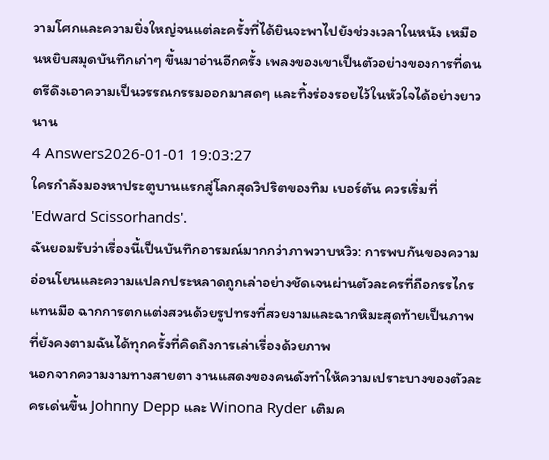วามโศกและความยิ่งใหญ่จนแต่ละครั้งที่ได้ยินจะพาไปยังช่วงเวลาในหนัง เหมือนหยิบสมุดบันทึกเก่าๆ ขึ้นมาอ่านอีกครั้ง เพลงของเขาเป็นตัวอย่างของการที่ดนตรีดึงเอาความเป็นวรรณกรรมออกมาสดๆ และทิ้งร่องรอยไว้ในหัวใจได้อย่างยาวนาน
4 Answers2026-01-01 19:03:27
ใครกำลังมองหาประตูบานแรกสู่โลกสุดวิปริตของทิม เบอร์ตัน ควรเริ่มที่ 'Edward Scissorhands'.
ฉันยอมรับว่าเรื่องนี้เป็นบันทึกอารมณ์มากกว่าภาพวาบหวิว: การพบกันของความอ่อนโยนและความแปลกประหลาดถูกเล่าอย่างชัดเจนผ่านตัวละครที่ถือกรรไกรแทนมือ ฉากการตกแต่งสวนด้วยรูปทรงที่สวยงามและฉากหิมะสุดท้ายเป็นภาพที่ยังคงตามฉันได้ทุกครั้งที่คิดถึงการเล่าเรื่องด้วยภาพ
นอกจากความงามทางสายตา งานแสดงของคนดังทำให้ความเปราะบางของตัวละครเด่นขึ้น Johnny Depp และ Winona Ryder เติมค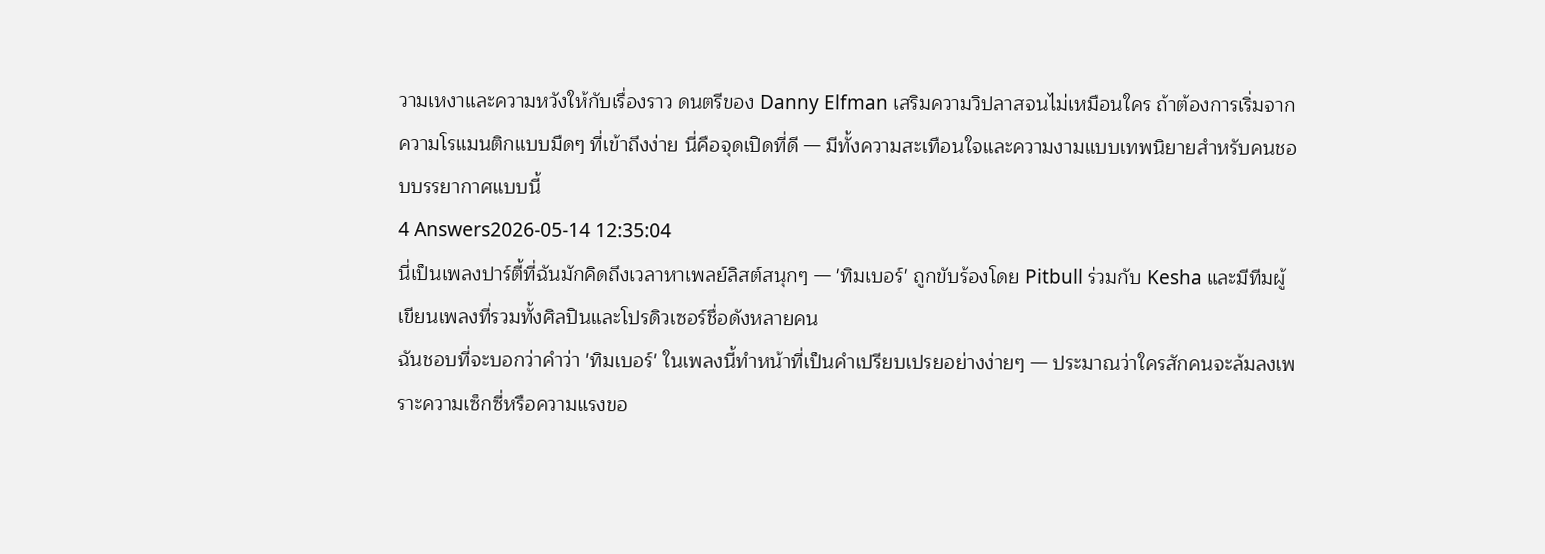วามเหงาและความหวังให้กับเรื่องราว ดนตรีของ Danny Elfman เสริมความวิปลาสจนไม่เหมือนใคร ถ้าต้องการเริ่มจากความโรแมนติกแบบมืดๆ ที่เข้าถึงง่าย นี่คือจุดเปิดที่ดี — มีทั้งความสะเทือนใจและความงามแบบเทพนิยายสำหรับคนชอบบรรยากาศแบบนี้
4 Answers2026-05-14 12:35:04
นี่เป็นเพลงปาร์ตี้ที่ฉันมักคิดถึงเวลาหาเพลย์ลิสต์สนุกๆ — 'ทิมเบอร์' ถูกขับร้องโดย Pitbull ร่วมกับ Kesha และมีทีมผู้เขียนเพลงที่รวมทั้งศิลปินและโปรดิวเซอร์ชื่อดังหลายคน
ฉันชอบที่จะบอกว่าคำว่า 'ทิมเบอร์' ในเพลงนี้ทำหน้าที่เป็นคำเปรียบเปรยอย่างง่ายๆ — ประมาณว่าใครสักคนจะล้มลงเพราะความเซ็กซี่หรือความแรงขอ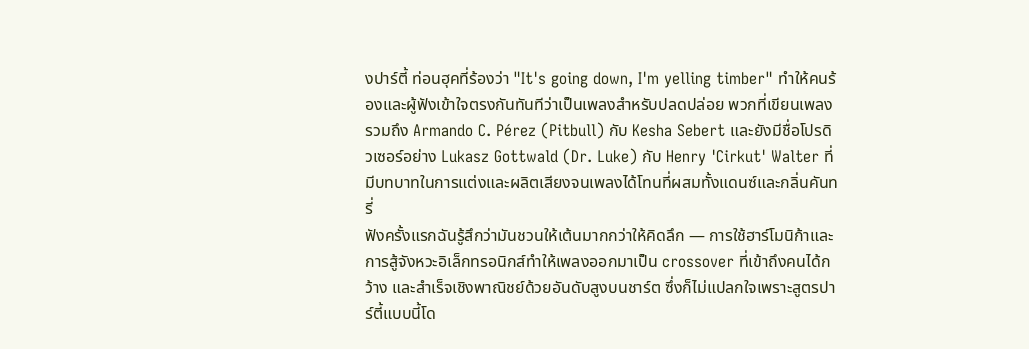งปาร์ตี้ ท่อนฮุคที่ร้องว่า "It's going down, I'm yelling timber" ทำให้คนร้องและผู้ฟังเข้าใจตรงกันทันทีว่าเป็นเพลงสำหรับปลดปล่อย พวกที่เขียนเพลงรวมถึง Armando C. Pérez (Pitbull) กับ Kesha Sebert และยังมีชื่อโปรดิวเซอร์อย่าง Lukasz Gottwald (Dr. Luke) กับ Henry 'Cirkut' Walter ที่มีบทบาทในการแต่งและผลิตเสียงจนเพลงได้โทนที่ผสมทั้งแดนซ์และกลิ่นคันทรี่
ฟังครั้งแรกฉันรู้สึกว่ามันชวนให้เต้นมากกว่าให้คิดลึก — การใช้ฮาร์โมนิก้าและการสู้จังหวะอิเล็กทรอนิกส์ทำให้เพลงออกมาเป็น crossover ที่เข้าถึงคนได้กว้าง และสำเร็จเชิงพาณิชย์ด้วยอันดับสูงบนชาร์ต ซึ่งก็ไม่แปลกใจเพราะสูตรปาร์ตี้แบบนี้โด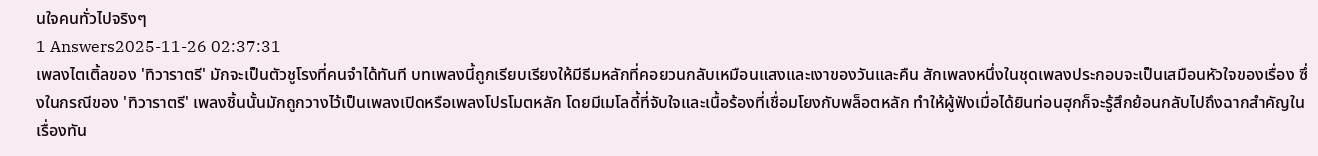นใจคนทั่วไปจริงๆ
1 Answers2025-11-26 02:37:31
เพลงไตเติ้ลของ 'ทิวาราตรี' มักจะเป็นตัวชูโรงที่คนจำได้ทันที บทเพลงนี้ถูกเรียบเรียงให้มีธีมหลักที่คอยวนกลับเหมือนแสงและเงาของวันและคืน สักเพลงหนึ่งในชุดเพลงประกอบจะเป็นเสมือนหัวใจของเรื่อง ซึ่งในกรณีของ 'ทิวาราตรี' เพลงชิ้นนั้นมักถูกวางไว้เป็นเพลงเปิดหรือเพลงโปรโมตหลัก โดยมีเมโลดี้ที่จับใจและเนื้อร้องที่เชื่อมโยงกับพล็อตหลัก ทำให้ผู้ฟังเมื่อได้ยินท่อนฮุกก็จะรู้สึกย้อนกลับไปถึงฉากสำคัญในเรื่องทัน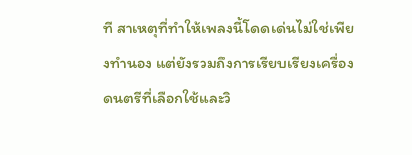ที สาเหตุที่ทำให้เพลงนี้โดดเด่นไม่ใช่เพียงทำนอง แต่ยังรวมถึงการเรียบเรียงเครื่องดนตรีที่เลือกใช้และวิ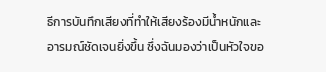ธีการบันทึกเสียงที่ทำให้เสียงร้องมีน้ำหนักและอารมณ์ชัดเจนยิ่งขึ้น ซึ่งฉันมองว่าเป็นหัวใจขอ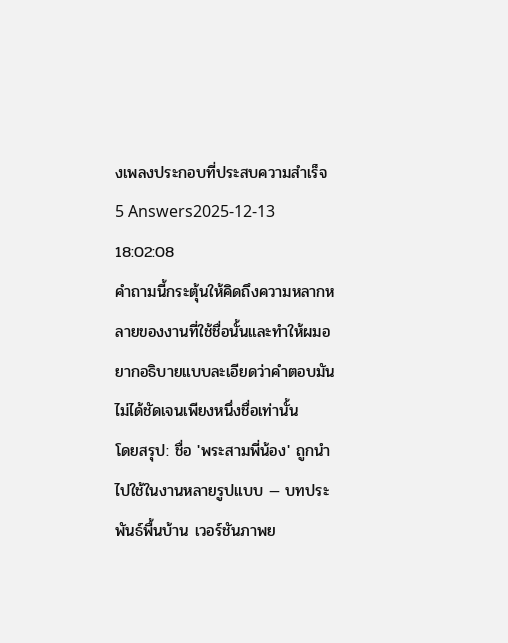งเพลงประกอบที่ประสบความสำเร็จ
5 Answers2025-12-13 18:02:08
คำถามนี้กระตุ้นให้คิดถึงความหลากหลายของงานที่ใช้ชื่อนั้นและทำให้ผมอยากอธิบายแบบละเอียดว่าคำตอบมันไม่ได้ชัดเจนเพียงหนึ่งชื่อเท่านั้น
โดยสรุป: ชื่อ 'พระสามพี่น้อง' ถูกนำไปใช้ในงานหลายรูปแบบ — บทประพันธ์พื้นบ้าน เวอร์ชันภาพย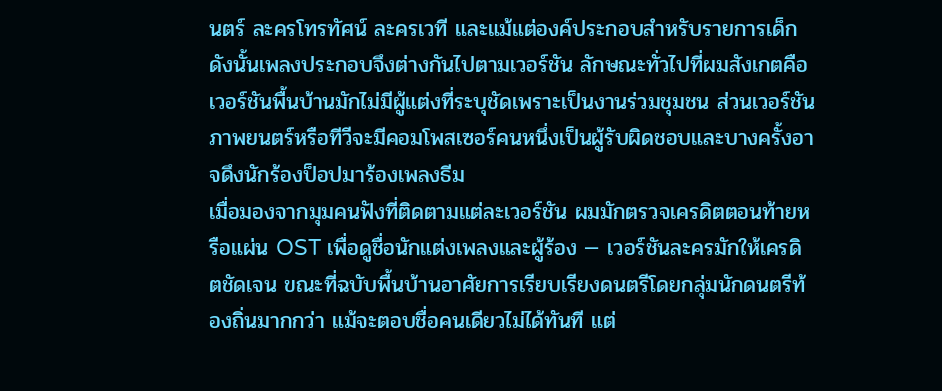นตร์ ละครโทรทัศน์ ละครเวที และแม้แต่องค์ประกอบสำหรับรายการเด็ก ดังนั้นเพลงประกอบจึงต่างกันไปตามเวอร์ชัน ลักษณะทั่วไปที่ผมสังเกตคือเวอร์ชันพื้นบ้านมักไม่มีผู้แต่งที่ระบุชัดเพราะเป็นงานร่วมชุมชน ส่วนเวอร์ชันภาพยนตร์หรือทีวีจะมีคอมโพสเซอร์คนหนึ่งเป็นผู้รับผิดชอบและบางครั้งอาจดึงนักร้องป็อปมาร้องเพลงธีม
เมื่อมองจากมุมคนฟังที่ติดตามแต่ละเวอร์ชัน ผมมักตรวจเครดิตตอนท้ายหรือแผ่น OST เพื่อดูชื่อนักแต่งเพลงและผู้ร้อง — เวอร์ชันละครมักให้เครดิตชัดเจน ขณะที่ฉบับพื้นบ้านอาศัยการเรียบเรียงดนตรีโดยกลุ่มนักดนตรีท้องถิ่นมากกว่า แม้จะตอบชื่อคนเดียวไม่ได้ทันที แต่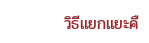วิธีแยกแยะคื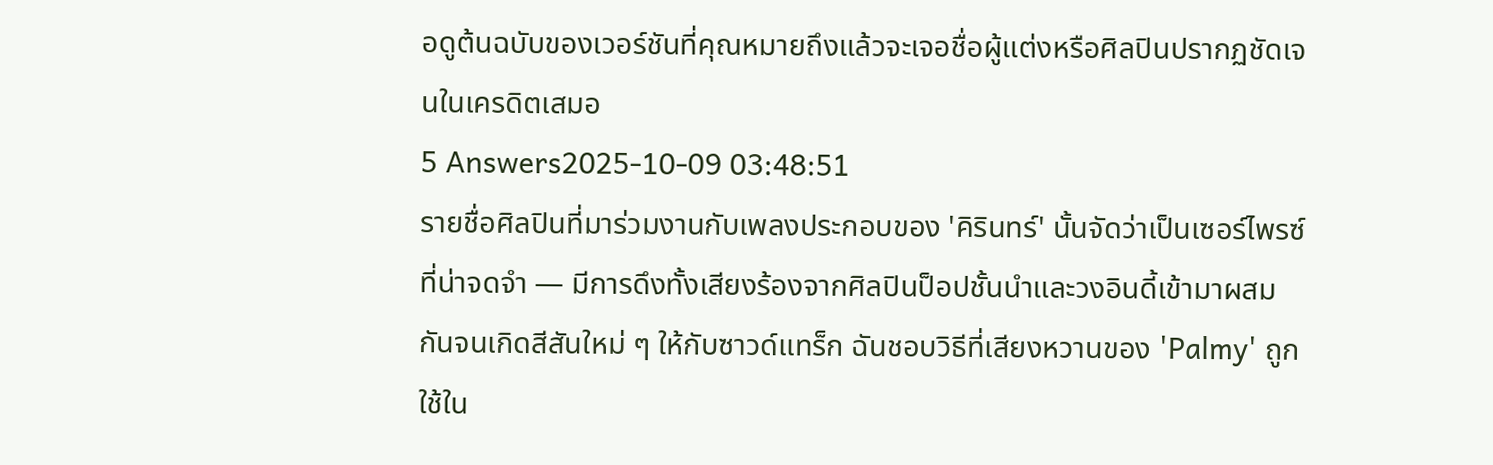อดูต้นฉบับของเวอร์ชันที่คุณหมายถึงแล้วจะเจอชื่อผู้แต่งหรือศิลปินปรากฏชัดเจนในเครดิตเสมอ
5 Answers2025-10-09 03:48:51
รายชื่อศิลปินที่มาร่วมงานกับเพลงประกอบของ 'คิรินทร์' นั้นจัดว่าเป็นเซอร์ไพรซ์ที่น่าจดจำ — มีการดึงทั้งเสียงร้องจากศิลปินป็อปชั้นนำและวงอินดี้เข้ามาผสมกันจนเกิดสีสันใหม่ ๆ ให้กับซาวด์แทร็ก ฉันชอบวิธีที่เสียงหวานของ 'Palmy' ถูกใช้ใน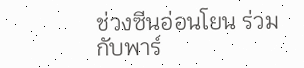ช่วงซีนอ่อนโยน ร่วมกับพาร์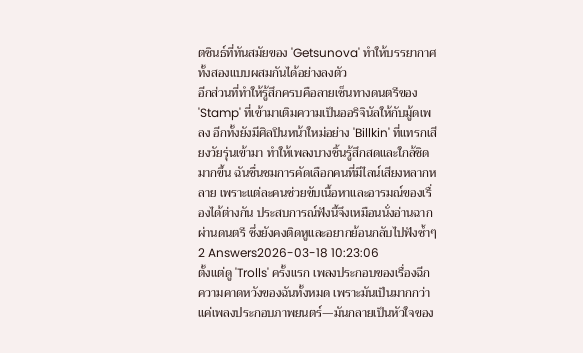ตซินธ์ที่ทันสมัยของ 'Getsunova' ทำให้บรรยากาศทั้งสองแบบผสมกันได้อย่างลงตัว
อีกส่วนที่ทำให้รู้สึกครบคือลายเซ็นทางดนตรีของ 'Stamp' ที่เข้ามาเติมความเป็นออริจินัลให้กับมู้ดเพลง อีกทั้งยังมีศิลปินหน้าใหม่อย่าง 'Billkin' ที่แทรกเสียงวัยรุ่นเข้ามา ทำให้เพลงบางชิ้นรู้สึกสดและใกล้ชิดมากขึ้น ฉันชื่นชมการคัดเลือกคนที่มีไลน์เสียงหลากหลาย เพราะแต่ละคนช่วยขับเนื้อหาและอารมณ์ของเรื่องได้ต่างกัน ประสบการณ์ฟังนี้จึงเหมือนนั่งอ่านฉากผ่านดนตรี ซึ่งยังคงติดหูและอยากย้อนกลับไปฟังซ้ำๆ
2 Answers2026-03-18 10:23:06
ตั้งแต่ดู 'Trolls' ครั้งแรก เพลงประกอบของเรื่องฉีกความคาดหวังของฉันทั้งหมด เพราะมันเป็นมากกว่าแค่เพลงประกอบภาพยนตร์—มันกลายเป็นหัวใจของ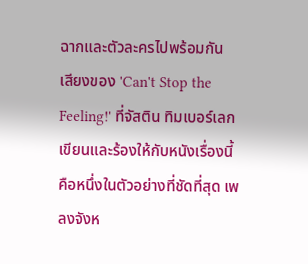ฉากและตัวละครไปพร้อมกัน
เสียงของ 'Can't Stop the Feeling!' ที่จัสติน ทิมเบอร์เลกเขียนและร้องให้กับหนังเรื่องนี้คือหนึ่งในตัวอย่างที่ชัดที่สุด เพลงจังห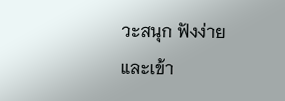วะสนุก ฟังง่าย และเข้า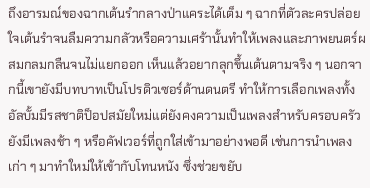ถึงอารมณ์ของฉากเต้นรำกลางป่าแคระได้เต็ม ๆ ฉากที่ตัวละครปล่อยใจเต้นรำจนลืมความกลัวหรือความเศร้านั้นทำให้เพลงและภาพยนตร์ผสมกลมกลืนจนไม่แยกออก เห็นแล้วอยากลุกขึ้นเต้นตามจริง ๆ นอกจากนี้เขายังมีบทบาทเป็นโปรดิวเซอร์ด้านดนตรี ทำให้การเลือกเพลงทั้งอัลบั้มมีรสชาติป็อปสมัยใหม่แต่ยังคงความเป็นเพลงสำหรับครอบครัว
ยังมีเพลงช้า ๆ หรือคัฟเวอร์ที่ถูกใส่เข้ามาอย่างพอดี เช่นการนำเพลงเก่า ๆ มาทำใหม่ให้เข้ากับโทนหนัง ซึ่งช่วยขยับ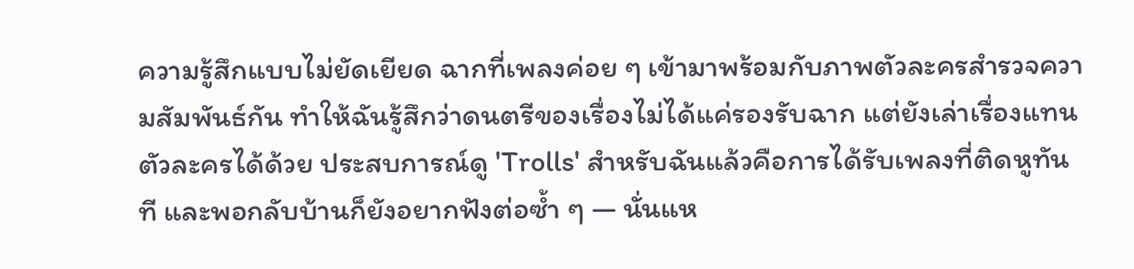ความรู้สึกแบบไม่ยัดเยียด ฉากที่เพลงค่อย ๆ เข้ามาพร้อมกับภาพตัวละครสำรวจความสัมพันธ์กัน ทำให้ฉันรู้สึกว่าดนตรีของเรื่องไม่ได้แค่รองรับฉาก แต่ยังเล่าเรื่องแทนตัวละครได้ด้วย ประสบการณ์ดู 'Trolls' สำหรับฉันแล้วคือการได้รับเพลงที่ติดหูทันที และพอกลับบ้านก็ยังอยากฟังต่อซ้ำ ๆ — นั่นแห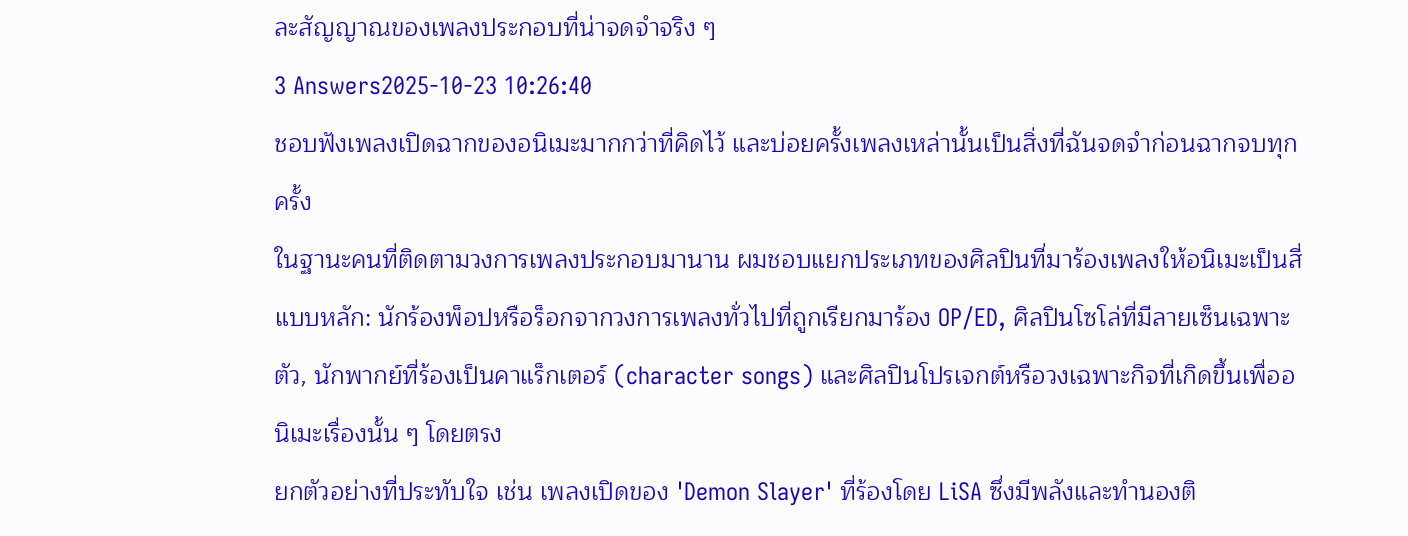ละสัญญาณของเพลงประกอบที่น่าจดจำจริง ๆ
3 Answers2025-10-23 10:26:40
ชอบฟังเพลงเปิดฉากของอนิเมะมากกว่าที่คิดไว้ และบ่อยครั้งเพลงเหล่านั้นเป็นสิ่งที่ฉันจดจำก่อนฉากจบทุกครั้ง
ในฐานะคนที่ติดตามวงการเพลงประกอบมานาน ผมชอบแยกประเภทของศิลปินที่มาร้องเพลงให้อนิเมะเป็นสี่แบบหลัก: นักร้องพ็อปหรือร็อกจากวงการเพลงทั่วไปที่ถูกเรียกมาร้อง OP/ED, ศิลปินโซโล่ที่มีลายเซ็นเฉพาะตัว, นักพากย์ที่ร้องเป็นคาแร็กเตอร์ (character songs) และศิลปินโปรเจกต์หรือวงเฉพาะกิจที่เกิดขึ้นเพื่ออนิเมะเรื่องนั้น ๆ โดยตรง
ยกตัวอย่างที่ประทับใจ เช่น เพลงเปิดของ 'Demon Slayer' ที่ร้องโดย LiSA ซึ่งมีพลังและทำนองติ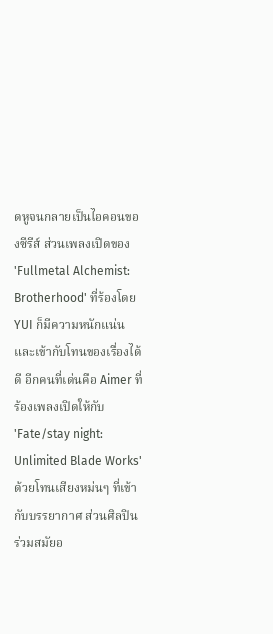ดหูจนกลายเป็นไอคอนของซีรีส์ ส่วนเพลงเปิดของ 'Fullmetal Alchemist: Brotherhood' ที่ร้องโดย YUI ก็มีความหนักแน่นและเข้ากับโทนของเรื่องได้ดี อีกคนที่เด่นคือ Aimer ที่ร้องเพลงเปิดให้กับ 'Fate/stay night: Unlimited Blade Works' ด้วยโทนเสียงหม่นๆ ที่เข้ากับบรรยากาศ ส่วนศิลปินร่วมสมัยอ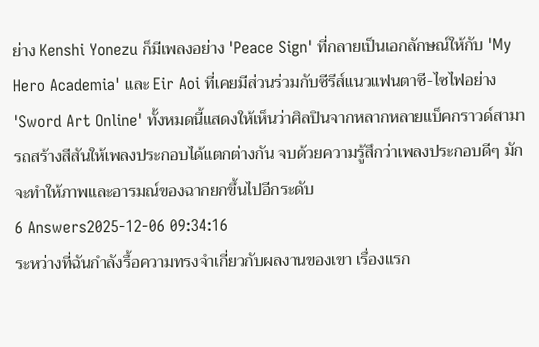ย่าง Kenshi Yonezu ก็มีเพลงอย่าง 'Peace Sign' ที่กลายเป็นเอกลักษณ์ให้กับ 'My Hero Academia' และ Eir Aoi ที่เคยมีส่วนร่วมกับซีรีส์แนวแฟนตาซี-ไซไฟอย่าง 'Sword Art Online' ทั้งหมดนี้แสดงให้เห็นว่าศิลปินจากหลากหลายแบ็คกราวด์สามารถสร้างสีสันให้เพลงประกอบได้แตกต่างกัน จบด้วยความรู้สึกว่าเพลงประกอบดีๆ มักจะทำให้ภาพและอารมณ์ของฉากยกขึ้นไปอีกระดับ
6 Answers2025-12-06 09:34:16
ระหว่างที่ฉันกำลังรื้อความทรงจำเกี่ยวกับผลงานของเขา เรื่องแรก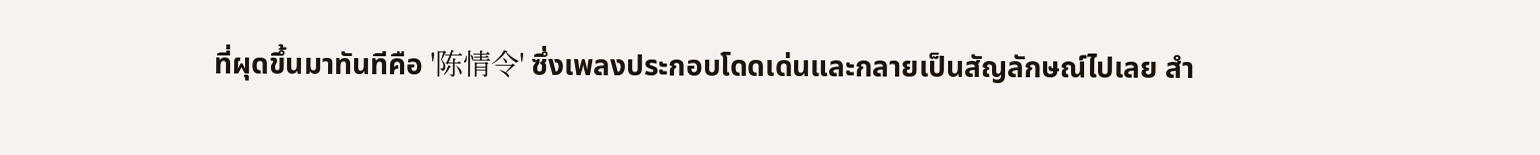ที่ผุดขึ้นมาทันทีคือ '陈情令' ซึ่งเพลงประกอบโดดเด่นและกลายเป็นสัญลักษณ์ไปเลย สำ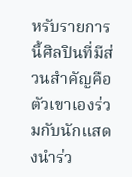หรับรายการนี้ศิลปินที่มีส่วนสำคัญคือตัวเขาเองร่วมกับนักแสดงนำร่ว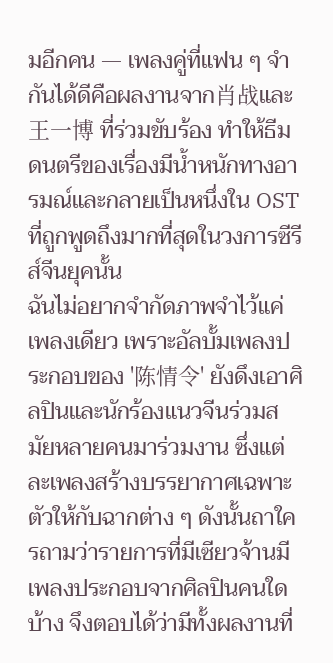มอีกคน — เพลงคู่ที่แฟน ๆ จำกันได้ดีคือผลงานจาก肖战และ王一博 ที่ร่วมขับร้อง ทำให้ธีมดนตรีของเรื่องมีน้ำหนักทางอารมณ์และกลายเป็นหนึ่งใน OST ที่ถูกพูดถึงมากที่สุดในวงการซีรีส์จีนยุคนั้น
ฉันไม่อยากจำกัดภาพจำไว้แค่เพลงเดียว เพราะอัลบั้มเพลงประกอบของ '陈情令' ยังดึงเอาศิลปินและนักร้องแนวจีนร่วมสมัยหลายคนมาร่วมงาน ซึ่งแต่ละเพลงสร้างบรรยากาศเฉพาะตัวให้กับฉากต่าง ๆ ดังนั้นถาใครถามว่ารายการที่มีเซียวจ้านมีเพลงประกอบจากศิลปินคนใดบ้าง จึงตอบได้ว่ามีทั้งผลงานที่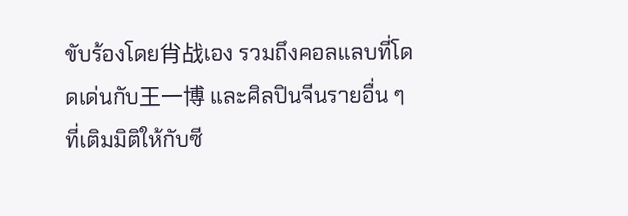ขับร้องโดย肖战เอง รวมถึงคอลแลบที่โดดเด่นกับ王一博 และศิลปินจีนรายอื่น ๆ ที่เติมมิติให้กับซี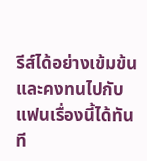รีส์ได้อย่างเข้มข้นและคงทนไปกับแฟนเรื่องนี้ได้ทันที